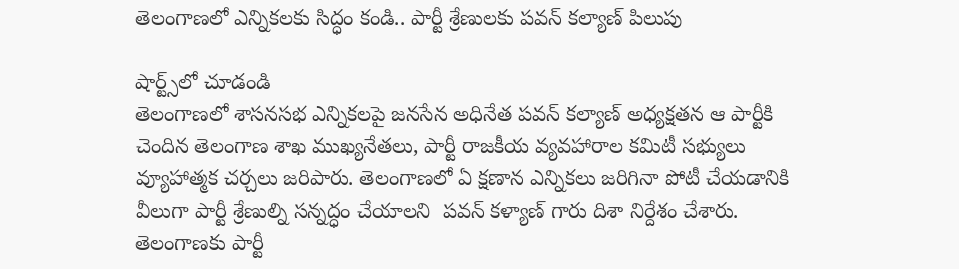తెలంగాణలో ఎన్నికలకు సిద్ధం కండి.. పార్టీ శ్రేణులకు పవన్ కల్యాణ్ పిలుపు

షార్ట్స్‌లో చూడండి
తెలంగాణలో శాసనసభ ఎన్నికలపై జనసేన అధినేత పవన్ కల్యాణ్ అధ్యక్షతన ఆ పార్టీకి చెందిన తెలంగాణ శాఖ ముఖ్యనేతలు, పార్టీ రాజకీయ వ్యవహారాల కమిటీ సభ్యులు వ్యూహాత్మక చర్చలు జరిపారు. తెలంగాణలో ఏ క్షణాన ఎన్నికలు జరిగినా పోటీ చేయడానికి వీలుగా పార్టీ శ్రేణుల్ని సన్నద్ధం చేయాలని  పవన్ కళ్యాణ్ గారు దిశా నిర్దేశం చేశారు. తెలంగాణకు పార్టీ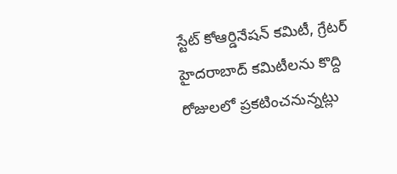స్టేట్ కోఆర్డినేషన్ కమిటీ, గ్రేటర్ హైదరాబాద్ కమిటీలను కొద్ది రోజులలో ప్రకటించనున్నట్లు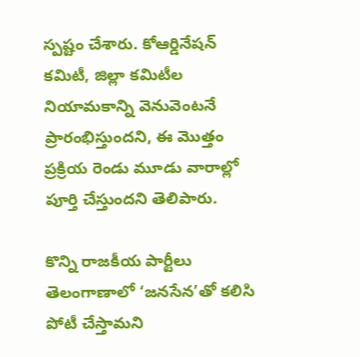స్పష్టం చేశారు. కోఆర్డినేషన్ కమిటీ, జిల్లా కమిటీల  నియామకాన్ని వెనువెంటనే ప్రారంభిస్తుందని, ఈ మొత్తం ప్రక్రియ రెండు మూడు వారాల్లో పూర్తి చేస్తుందని తెలిపారు.

కొన్ని రాజకీయ పార్టీలు తెలంగాణాలో ‘జనసేన’తో కలిసి పోటీ చేస్తామని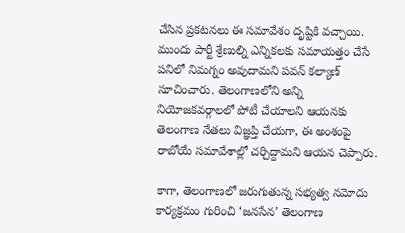చేసిన ప్రకటనలు ఈ సమావేశం దృష్టికి వచ్చాయి. ముందు పార్టీ శ్రేణుల్ని ఎన్నికలకు సమాయత్తం చేసే పనిలో నిమగ్నం అవుదామని పవన్ కల్యాణ్ సూచించారు. తెలంగాణలోని అన్ని నియోజకవర్గాలలో పోటీ చేయాలని ఆయనకు తెలంగాణ నేతలు విజ్ఞప్తి చేయగా, ఈ అంశంపై రాబోయే సమావేశాల్లో చర్చిద్దామని ఆయన చెప్పారు.

కాగా, తెలంగాణలో జరుగుతున్న సభ్యత్వ నమోదు కార్యక్రమం గురించి ‘జనసేన’ తెలంగాణ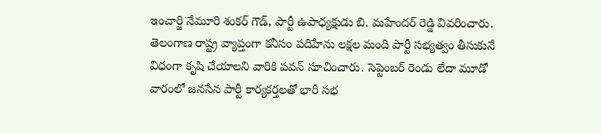ఇంచార్జి నేమూరి శంకర్ గౌడ్, పార్టీ ఉపాధ్యక్షుడు బి. మహేందర్ రెడ్డి వివరించారు. తెలంగాణ రాష్ట్ర వ్యాప్తంగా కనీసం పదిహేను లక్షల మంది పార్టీ సభ్యత్వం తీసుకునే విధంగా కృషి చేయాలని వారికి పవన్ సూచించారు. సెప్టెంబర్ రెండు లేదా మూడో వారంలో జనసేన పార్టీ కార్యకర్తలతో భారీ సభ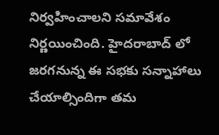నిర్వహించాలని సమావేశం నిర్ణయించింది. హైదరాబాద్ లో జరగనున్న ఈ సభకు సన్నాహాలు చేయాల్సిందిగా తమ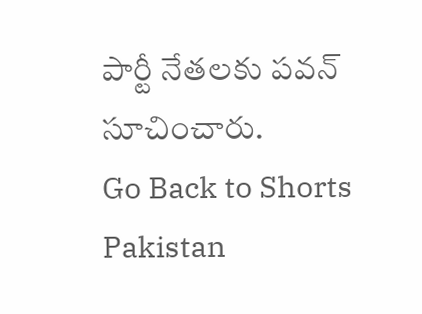పార్టీ నేతలకు పవన్ సూచించారు.
Go Back to Shorts
Pakistan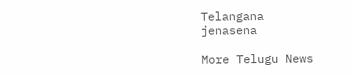Telangana
jenasena

More Telugu News